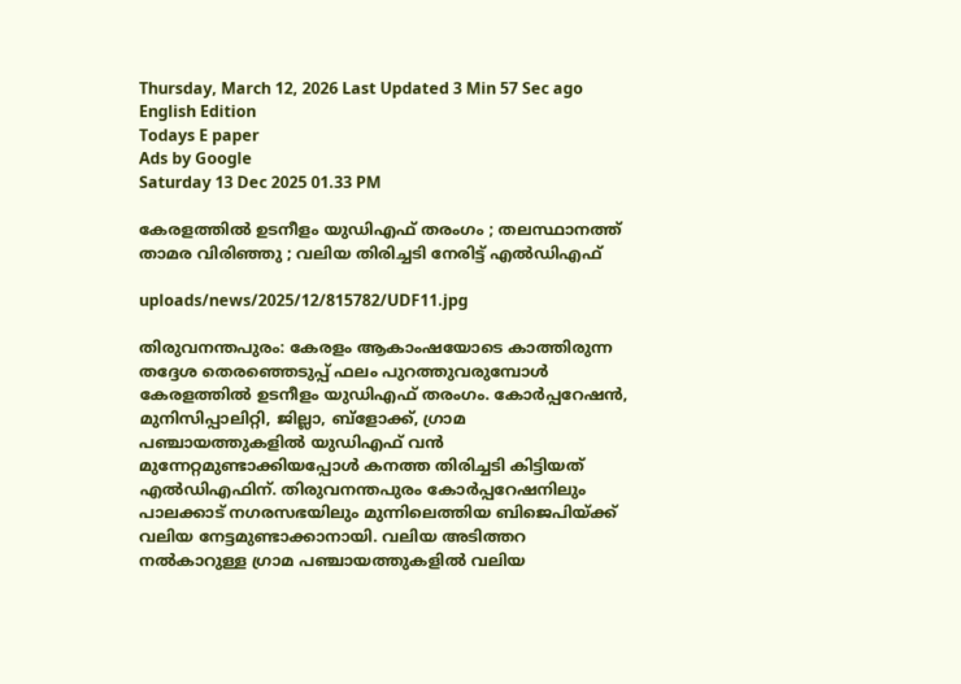Thursday, March 12, 2026 Last Updated 3 Min 57 Sec ago English Edition
Todays E paper
Ads by Google
Saturday 13 Dec 2025 01.33 PM

കേരളത്തില്‍ ഉടനീളം യുഡിഎഫ് തരംഗം ; തലസ്ഥാനത്ത് താമര വിരിഞ്ഞു ; വലിയ തിരിച്ചടി നേരിട്ട് എല്‍ഡിഎഫ്

uploads/news/2025/12/815782/UDF11.jpg

തിരുവനന്തപുരം: കേരളം ആകാംഷയോടെ കാത്തിരുന്ന തദ്ദേശ തെരഞ്ഞെടുപ്പ് ഫലം പുറത്തുവരുമ്പോള്‍ കേരളത്തില്‍ ഉടനീളം യുഡിഎഫ് തരംഗം. കോര്‍പ്പറേഷന്‍, മുനിസിപ്പാലിറ്റി, ജില്ലാ, ബ്‌ളോക്ക്, ഗ്രാമ പഞ്ചായത്തുകളില്‍ യുഡിഎഫ് വന്‍ മുന്നേറ്റമുണ്ടാക്കിയപ്പോള്‍ കനത്ത തിരിച്ചടി കിട്ടിയത് എല്‍ഡിഎഫിന്. തിരുവനന്തപുരം കോര്‍പ്പറേഷനിലും പാലക്കാട് നഗരസഭയിലും മുന്നിലെത്തിയ ബിജെപിയ്ക്ക് വലിയ നേട്ടമുണ്ടാക്കാനായി. വലിയ അടിത്തറ നല്‍കാറുള്ള ഗ്രാമ പഞ്ചായത്തുകളില്‍ വലിയ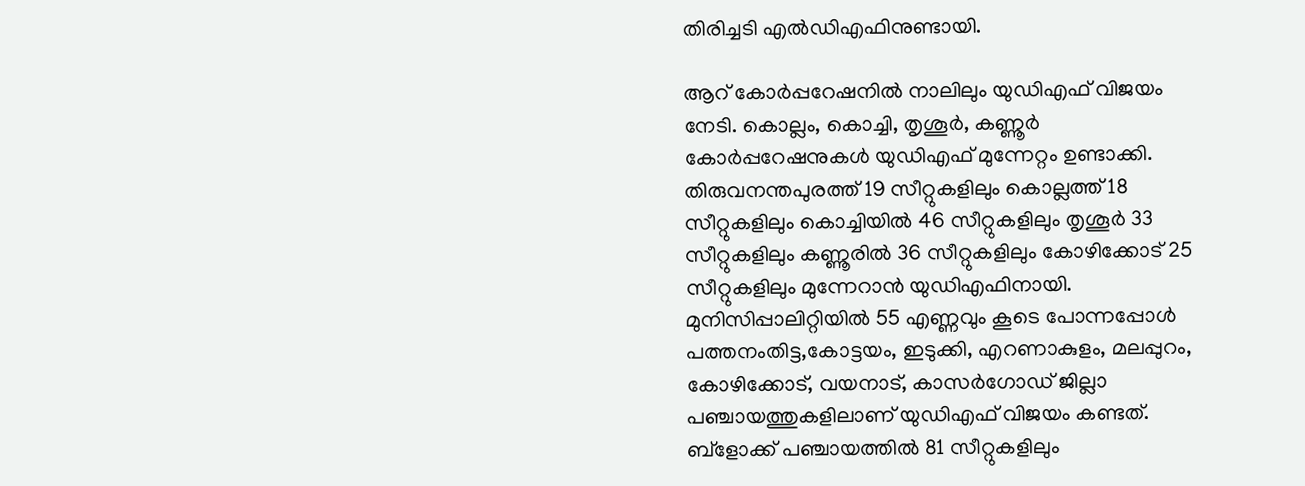തിരിച്ചടി എല്‍ഡിഎഫിനുണ്ടായി.

ആറ് കോര്‍പ്പറേഷനില്‍ നാലിലും യുഡിഎഫ് വിജയം നേടി. കൊല്ലം, കൊച്ചി, തൃശൂര്‍, കണ്ണൂര്‍ കോര്‍പ്പറേഷനുകള്‍ യുഡിഎഫ് മുന്നേറ്റം ഉണ്ടാക്കി. തിരുവനന്തപുരത്ത് 19 സീറ്റുകളിലും കൊല്ലത്ത് 18 സീറ്റുകളിലും കൊച്ചിയില്‍ 46 സീറ്റുകളിലും തൃശൂര്‍ 33 സീറ്റുകളിലും കണ്ണൂരില്‍ 36 സീറ്റുകളിലും കോഴിക്കോട് 25 സീറ്റുകളിലും മുന്നേറാന്‍ യുഡിഎഫിനായി. മുനിസിപ്പാലിറ്റിയില്‍ 55 എണ്ണവും കൂടെ പോന്നപ്പോള്‍ പത്തനംതിട്ട,കോട്ടയം, ഇടുക്കി, എറണാകുളം, മലപ്പുറം, കോഴിക്കോട്, വയനാട്, കാസര്‍ഗോഡ് ജില്ലാ പഞ്ചായത്തുകളിലാണ് യുഡിഎഫ് വിജയം കണ്ടത്. ബ്‌ളോക്ക് പഞ്ചായത്തില്‍ 81 സീറ്റുകളിലും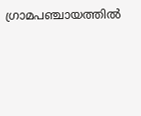ഗ്രാമപഞ്ചായത്തില്‍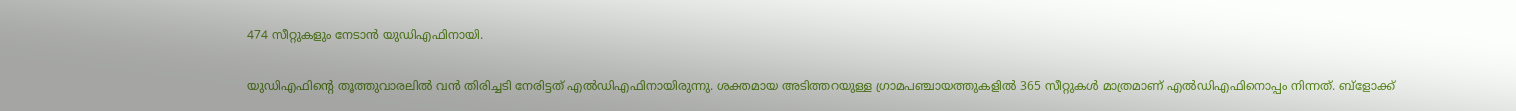474 സീറ്റുകളും നേടാന്‍ യുഡിഎഫിനായി.

യുഡിഎഫിന്റെ തൂത്തുവാരലില്‍ വന്‍ തിരിച്ചടി നേരിട്ടത് എല്‍ഡിഎഫിനായിരുന്നു. ശക്തമായ അടിത്തറയുള്ള ഗ്രാമപഞ്ചായത്തുകളില്‍ 365 സീറ്റുകള്‍ മാത്രമാണ് എല്‍ഡിഎഫിനൊപ്പം നിന്നത്. ബ്‌ളോക്ക്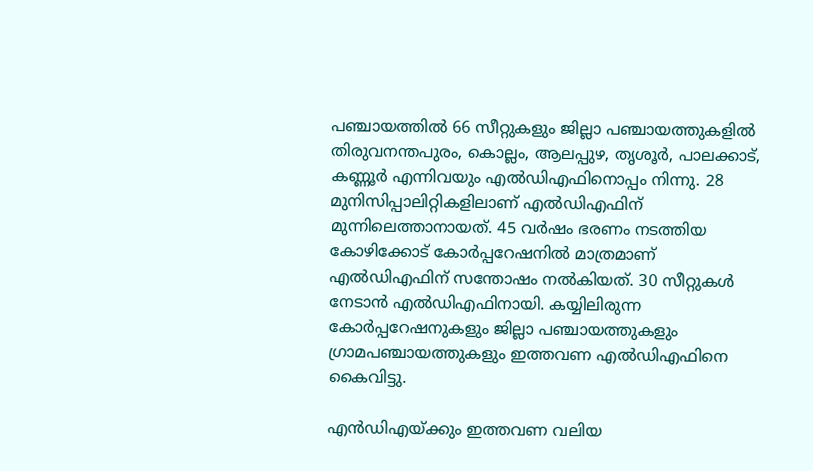പഞ്ചായത്തില്‍ 66 സീറ്റുകളും ജില്ലാ പഞ്ചായത്തുകളില്‍ തിരുവനന്തപുരം, കൊല്ലം, ആലപ്പുഴ, തൃശൂര്‍, പാലക്കാട്, കണ്ണൂര്‍ എന്നിവയും എല്‍ഡിഎഫിനൊപ്പം നിന്നു. 28 മുനിസിപ്പാലിറ്റികളിലാണ് എല്‍ഡിഎഫിന് മുന്നിലെത്താനായത്. 45 വര്‍ഷം ഭരണം നടത്തിയ കോഴിക്കോട് കോര്‍പ്പറേഷനില്‍ മാത്രമാണ് എല്‍ഡിഎഫിന് സന്തോഷം നല്‍കിയത്. 30 സീറ്റുകള്‍ നേടാന്‍ എല്‍ഡിഎഫിനായി. കയ്യിലിരുന്ന കോര്‍പ്പറേഷനുകളും ജില്ലാ പഞ്ചായത്തുകളും ഗ്രാമപഞ്ചായത്തുകളും ഇത്തവണ എല്‍ഡിഎഫിനെ കൈവിട്ടു.

എന്‍ഡിഎയ്ക്കും ഇത്തവണ വലിയ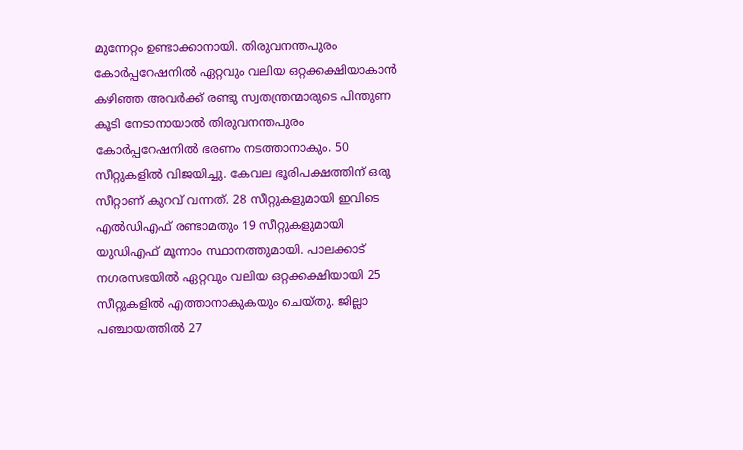മുന്നേറ്റം ഉണ്ടാക്കാനായി. തിരുവനന്തപുരം കോര്‍പ്പറേഷനില്‍ ഏറ്റവും വലിയ ഒറ്റക്കക്ഷിയാകാന്‍ കഴിഞ്ഞ അവര്‍ക്ക് രണ്ടു സ്വതന്ത്രന്മാരുടെ പിന്തുണ കൂടി നേടാനായാല്‍ തിരുവനന്തപുരം കോര്‍പ്പറേഷനില്‍ ഭരണം നടത്താനാകും. 50 സീറ്റുകളില്‍ വിജയിച്ചു. കേവല ഭൂരിപക്ഷത്തിന് ഒരു സീറ്റാണ് കുറവ് വന്നത്. 28 സീറ്റുകളുമായി ഇവിടെ എല്‍ഡിഎഫ് രണ്ടാമതും 19 സീറ്റുകളുമായി യുഡിഎഫ് മൂന്നാം സ്ഥാനത്തുമായി. പാലക്കാട് നഗരസഭയില്‍ ഏറ്റവും വലിയ ഒറ്റക്കക്ഷിയായി 25 സീറ്റുകളില്‍ എത്താനാകുകയും ചെയ്തു. ജില്ലാ പഞ്ചായത്തില്‍ 27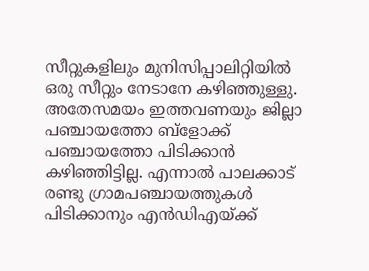സീറ്റുകളിലും മുനിസിപ്പാലിറ്റിയില്‍ ഒരു സീറ്റും നേടാനേ കഴിഞ്ഞുള്ളു. അതേസമയം ഇത്തവണയും ജില്ലാ പഞ്ചായത്തോ ബ്‌ളോക്ക് പഞ്ചായത്തോ പിടിക്കാന്‍ കഴിഞ്ഞിട്ടില്ല. എന്നാല്‍ പാലക്കാട് രണ്ടു ഗ്രാമപഞ്ചായത്തുകള്‍ പിടിക്കാനും എന്‍ഡിഎയ്ക്ക്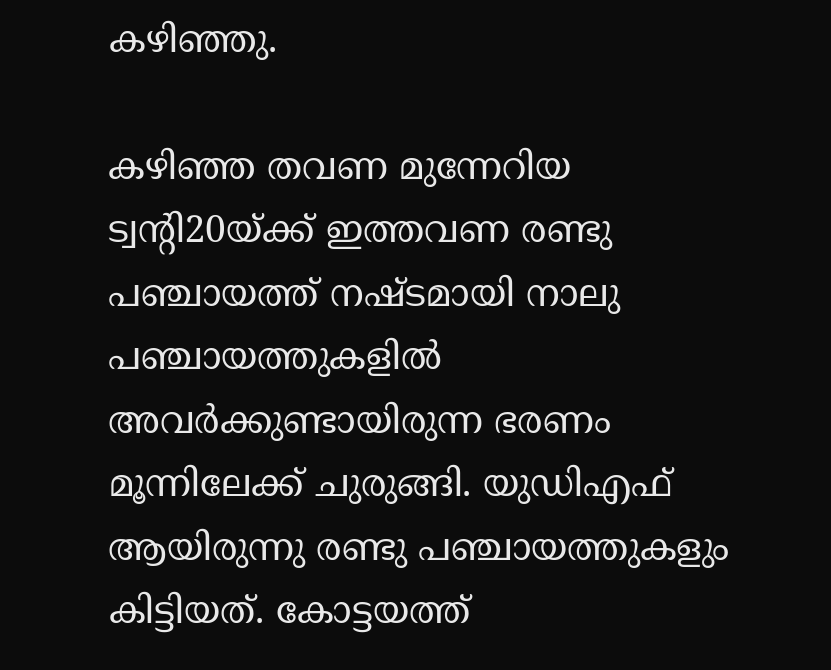കഴിഞ്ഞു.

കഴിഞ്ഞ തവണ മുന്നേറിയ ട്വന്റി20യ്ക്ക് ഇത്തവണ രണ്ടു പഞ്ചായത്ത് നഷ്ടമായി നാലു പഞ്ചായത്തുകളില്‍ അവര്‍ക്കുണ്ടായിരുന്ന ഭരണം മൂന്നിലേക്ക് ചുരുങ്ങി. യുഡിഎഫ് ആയിരുന്നു രണ്ടു പഞ്ചായത്തുകളും കിട്ടിയത്. കോട്ടയത്ത്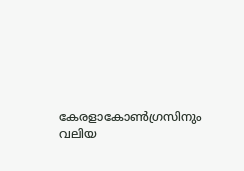കേരളാകോണ്‍ഗ്രസിനും വലിയ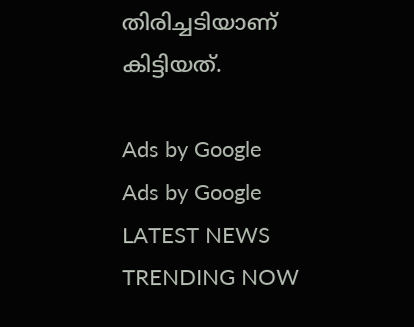തിരിച്ചടിയാണ് കിട്ടിയത്.

Ads by Google
Ads by Google
LATEST NEWS
TRENDING NOW